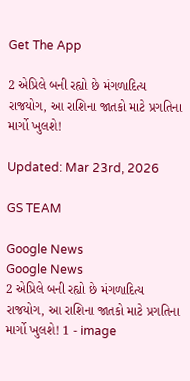Get The App

2 એપ્રિલે બની રહ્યો છે મંગળાદિત્ય રાજયોગ, આ રાશિના જાતકો માટે પ્રગતિના માર્ગો ખુલશે!

Updated: Mar 23rd, 2026

GS TEAM

Google News
Google News
2 એપ્રિલે બની રહ્યો છે મંગળાદિત્ય રાજયોગ, આ રાશિના જાતકો માટે પ્રગતિના માર્ગો ખુલશે! 1 - image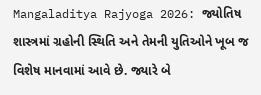Mangaladitya Rajyoga 2026: જ્યોતિષ શાસ્ત્રમાં ગ્રહોની સ્થિતિ અને તેમની યુતિઓને ખૂબ જ વિશેષ માનવામાં આવે છે. જ્યારે બે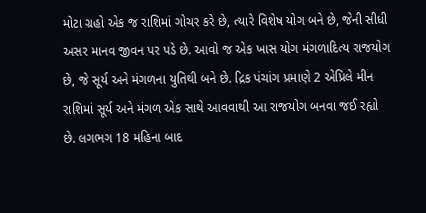મોટા ગ્રહો એક જ રાશિમાં ગોચર કરે છે, ત્યારે વિશેષ યોગ બને છે, જેની સીધી અસર માનવ જીવન પર પડે છે. આવો જ એક ખાસ યોગ મંગળાદિત્ય રાજયોગ છે, જે સૂર્ય અને મંગળના યુતિથી બને છે. દ્રિક પંચાંગ પ્રમાણે 2 એપ્રિલે મીન રાશિમાં સૂર્ય અને મંગળ એક સાથે આવવાથી આ રાજયોગ બનવા જઈ રહ્યો છે. લગભગ 18 મહિના બાદ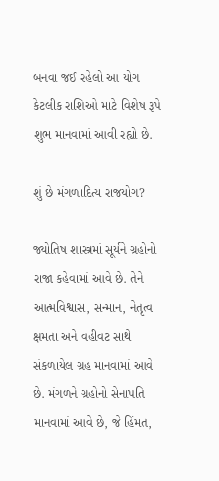બનવા જઈ રહેલો આ યોગ કેટલીક રાશિઓ માટે વિશેષ રૂપે શુભ માનવામાં આવી રહ્યો છે.

શું છે મંગળાદિત્ય રાજયોગ?

જ્યોતિષ શાસ્ત્રમાં સૂર્યને ગ્રહોનો રાજા કહેવામાં આવે છે. તેને આત્મવિશ્વાસ, સન્માન, નેતૃત્વ ક્ષમતા અને વહીવટ સાથે સંકળાયેલ ગ્રહ માનવામાં આવે છે. મંગળને ગ્રહોનો સેનાપતિ માનવામાં આવે છે, જે હિંમત,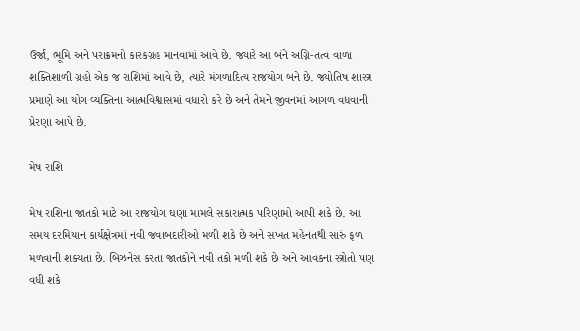ઉર્જા, ભૂમિ અને પરાક્રમનો કારકગ્રહ માનવામાં આવે છે. જ્યારે આ બંને અગ્નિ-તત્વ વાળા શક્તિશાળી ગ્રહો એક જ રાશિમાં આવે છે, ત્યારે મંગળાદિત્ય રાજયોગ બને છે. જ્યોતિષ શાસ્ત્ર પ્રમાણે આ યોગ વ્યક્તિના આત્મવિશ્વાસમાં વધારો કરે છે અને તેમને જીવનમાં આગળ વધવાની પ્રેરણા આપે છે.

મેષ રાશિ

મેષ રાશિના જાતકો માટે આ રાજયોગ ઘણા મામલે સકારાત્મક પરિણામો આપી શકે છે. આ સમય દરમિયાન કાર્યક્ષેત્રમાં નવી જવાબદારીઓ મળી શકે છે અને સખત મહેનતથી સારું ફળ મળવાની શક્યતા છે. બિઝનેસ કરતા જાતકોને નવી તકો મળી શકે છે અને આવકના સ્ત્રોતો પણ વધી શકે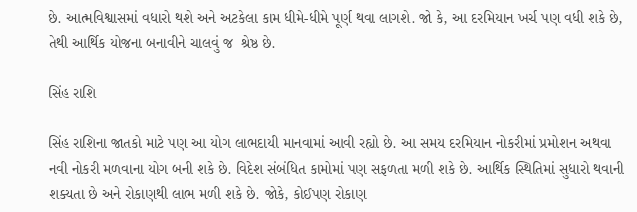છે. આત્મવિશ્વાસમાં વધારો થશે અને અટકેલા કામ ધીમે-ધીમે પૂર્ણ થવા લાગશે. જો કે, આ દરમિયાન ખર્ચ પણ વધી શકે છે, તેથી આર્થિક યોજના બનાવીને ચાલવું જ  શ્રેષ્ઠ છે.

સિંહ રાશિ

સિંહ રાશિના જાતકો માટે પણ આ યોગ લાભદાયી માનવામાં આવી રહ્યો છે. આ સમય દરમિયાન નોકરીમાં પ્રમોશન અથવા નવી નોકરી મળવાના યોગ બની શકે છે. વિદેશ સંબંધિત કામોમાં પણ સફળતા મળી શકે છે. આર્થિક સ્થિતિમાં સુધારો થવાની શક્યતા છે અને રોકાણથી લાભ મળી શકે છે. જોકે, કોઈપણ રોકાણ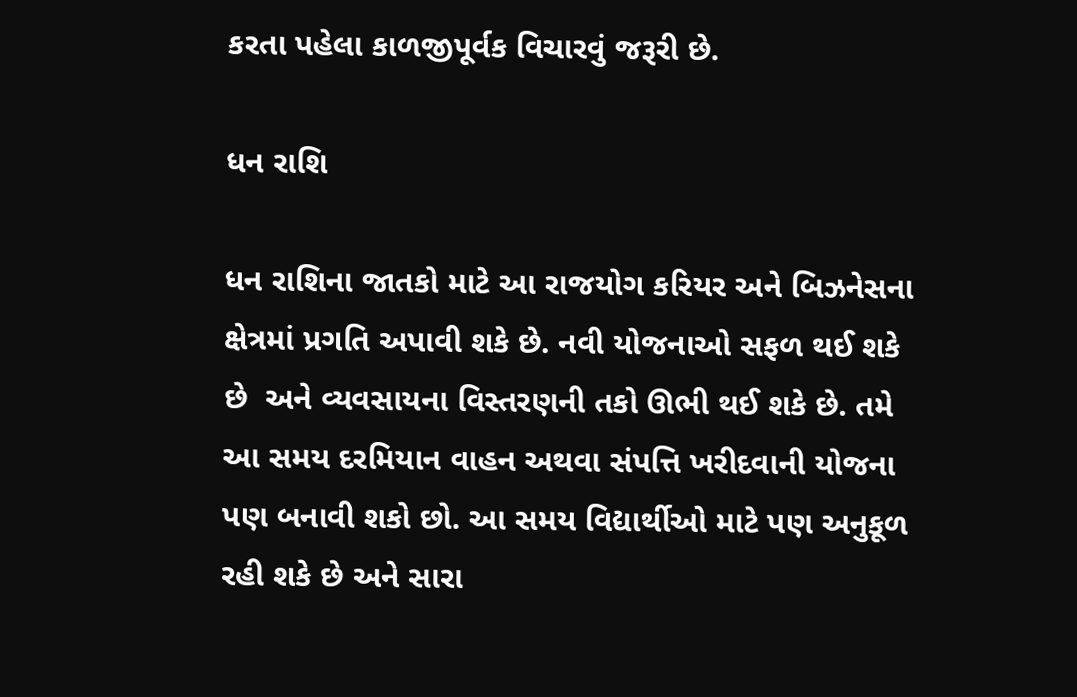કરતા પહેલા કાળજીપૂર્વક વિચારવું જરૂરી છે.

ધન રાશિ

ધન રાશિના જાતકો માટે આ રાજયોગ કરિયર અને બિઝનેસના ક્ષેત્રમાં પ્રગતિ અપાવી શકે છે. નવી યોજનાઓ સફળ થઈ શકે છે  અને વ્યવસાયના વિસ્તરણની તકો ઊભી થઈ શકે છે. તમે આ સમય દરમિયાન વાહન અથવા સંપત્તિ ખરીદવાની યોજના પણ બનાવી શકો છો. આ સમય વિદ્યાર્થીઓ માટે પણ અનુકૂળ રહી શકે છે અને સારા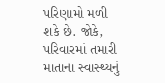પરિણામો મળી શકે છે. જોકે, પરિવારમાં તમારી માતાના સ્વાસ્થ્યનું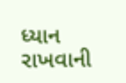ધ્યાન રાખવાની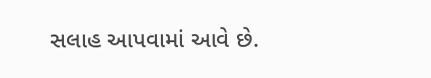સલાહ આપવામાં આવે છે.